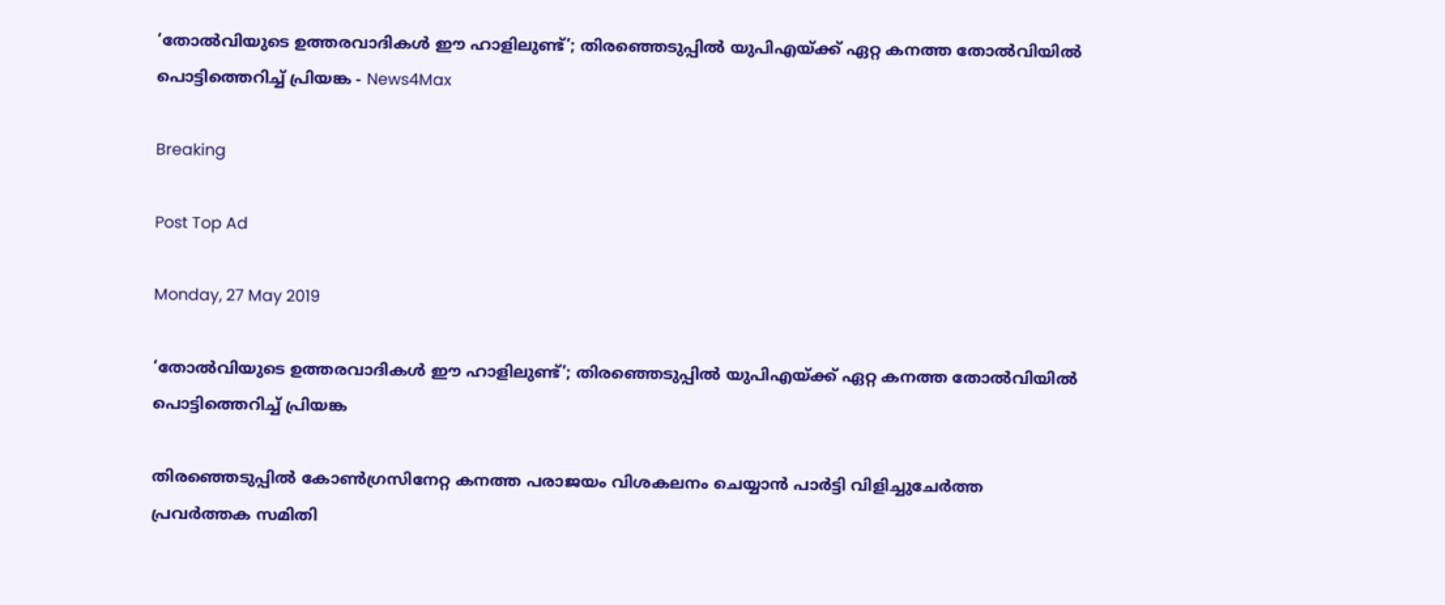‘തോല്‍വിയുടെ ഉത്തരവാദികള്‍ ഈ ഹാളിലുണ്ട്’; തിരഞ്ഞെടുപ്പില്‍ യുപിഎയ്ക്ക് ഏറ്റ കനത്ത തോല്‍വിയില്‍ പൊട്ടിത്തെറിച്ച് പ്രിയങ്ക - News4Max

Breaking

Post Top Ad

Monday, 27 May 2019

‘തോല്‍വിയുടെ ഉത്തരവാദികള്‍ ഈ ഹാളിലുണ്ട്’; തിരഞ്ഞെടുപ്പില്‍ യുപിഎയ്ക്ക് ഏറ്റ കനത്ത തോല്‍വിയില്‍ പൊട്ടിത്തെറിച്ച് പ്രിയങ്ക

തിരഞ്ഞെടുപ്പില്‍ കോണ്‍ഗ്രസിനേറ്റ കനത്ത പരാജയം വിശകലനം ചെയ്യാന്‍ പാര്‍ട്ടി വിളിച്ചുചേര്‍ത്ത പ്രവര്‍ത്തക സമിതി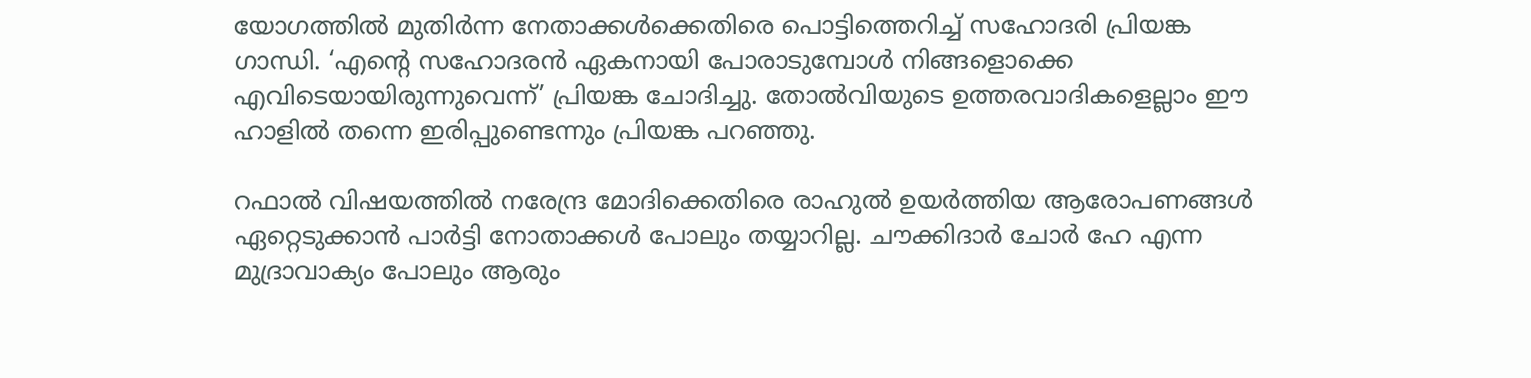യോഗത്തില്‍ മുതിര്‍ന്ന നേതാക്കള്‍ക്കെതിരെ പൊട്ടിത്തെറിച്ച് സഹോദരി പ്രിയങ്ക ഗാന്ധി. ‘എന്റെ സഹോദരന്‍ ഏകനായി പോരാടുമ്പോള്‍ നിങ്ങളൊക്കെ എവിടെയായിരുന്നുവെന്ന്’ പ്രിയങ്ക ചോദിച്ചു. തോല്‍വിയുടെ ഉത്തരവാദികളെല്ലാം ഈ ഹാളില്‍ തന്നെ ഇരിപ്പുണ്ടെന്നും പ്രിയങ്ക പറഞ്ഞു.

റഫാല്‍ വിഷയത്തില്‍ നരേന്ദ്ര മോദിക്കെതിരെ രാഹുല്‍ ഉയര്‍ത്തിയ ആരോപണങ്ങള്‍ ഏറ്റെടുക്കാന്‍ പാര്‍ട്ടി നോതാക്കള്‍ പോലും തയ്യാറില്ല. ചൗക്കിദാര്‍ ചോര്‍ ഹേ എന്ന മുദ്രാവാക്യം പോലും ആരും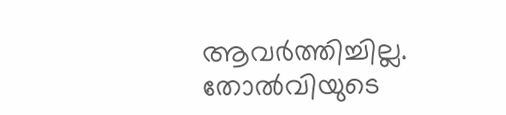ആവര്‍ത്തിച്ചില്ല. തോല്‍വിയുടെ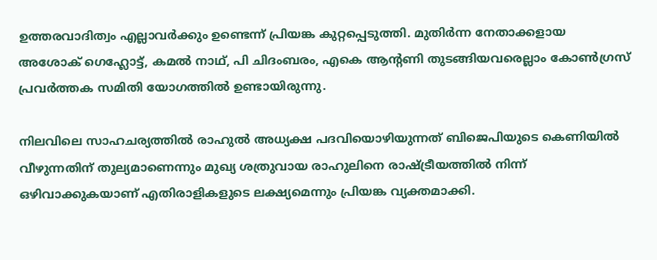ഉത്തരവാദിത്വം എല്ലാവര്‍ക്കും ഉണ്ടെന്ന് പ്രിയങ്ക കുറ്റപ്പെടുത്തി. മുതിര്‍ന്ന നേതാക്കളായ അശോക് ഗെഹ്ലോട്ട്, കമല്‍ നാഥ്, പി ചിദംബരം, എകെ ആന്റണി തുടങ്ങിയവരെല്ലാം കോണ്‍ഗ്രസ് പ്രവര്‍ത്തക സമിതി യോഗത്തില്‍ ഉണ്ടായിരുന്നു.

നിലവിലെ സാഹചര്യത്തില്‍ രാഹുല്‍ അധ്യക്ഷ പദവിയൊഴിയുന്നത് ബിജെപിയുടെ കെണിയില്‍ വീഴുന്നതിന് തുല്യമാണെന്നും മുഖ്യ ശത്രുവായ രാഹുലിനെ രാഷ്ട്രീയത്തില്‍ നിന്ന് ഒഴിവാക്കുകയാണ് എതിരാളികളുടെ ലക്ഷ്യമെന്നും പ്രിയങ്ക വ്യക്തമാക്കി.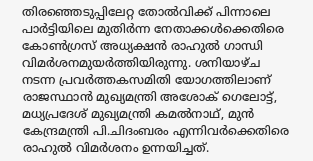തിരഞ്ഞെടുപ്പിലേറ്റ തോല്‍വിക്ക് പിന്നാലെ പാര്‍ട്ടിയിലെ മുതിര്‍ന്ന നേതാക്കള്‍ക്കെതിരെ കോണ്‍ഗ്രസ് അധ്യക്ഷന്‍ രാഹുല്‍ ഗാന്ധി വിമര്‍ശനമുയര്‍ത്തിയിരുന്നു. ശനിയാഴ്ച നടന്ന പ്രവര്‍ത്തകസമിതി യോഗത്തിലാണ് രാജസ്ഥാന്‍ മുഖ്യമന്ത്രി അശോക് ഗെലോട്ട്, മധ്യപ്രദേശ് മുഖ്യമന്ത്രി കമല്‍നാഥ്, മുന്‍ കേന്ദ്രമന്ത്രി പി.ചിദംബരം എന്നിവര്‍ക്കെതിരെ രാഹുല്‍ വിമര്‍ശനം ഉന്നയിച്ചത്.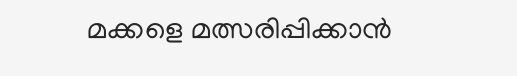മക്കളെ മത്സരിപ്പിക്കാന്‍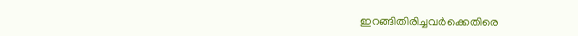ഇറങ്ങിതിരിച്ചവര്‍ക്കെതിരെ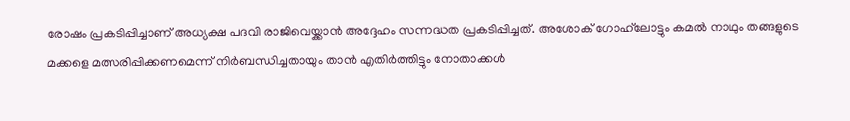രോഷം പ്രകടിപ്പിച്ചാണ് അധ്യക്ഷ പദവി രാജിവെയ്ക്കാന്‍ അദ്ദേഹം സന്നദ്ധത പ്രകടിപ്പിച്ചത്. അശോക് ഗോഹ്‌ലോട്ടും കമല്‍ നാഥും തങ്ങളുടെ മക്കളെ മത്സരിപ്പിക്കണമെന്ന് നിര്‍ബന്ധിച്ചതായും താന്‍ എതിര്‍ത്തിട്ടും നോതാക്കള്‍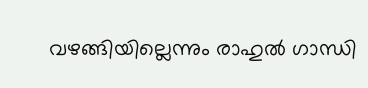വഴങ്ങിയില്ലെന്നും രാഹുല്‍ ഗാന്ധി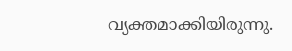വ്യക്തമാക്കിയിരുന്നു.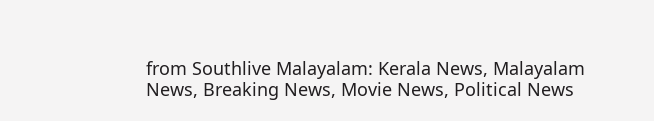from Southlive Malayalam: Kerala News, Malayalam News, Breaking News, Movie News, Political News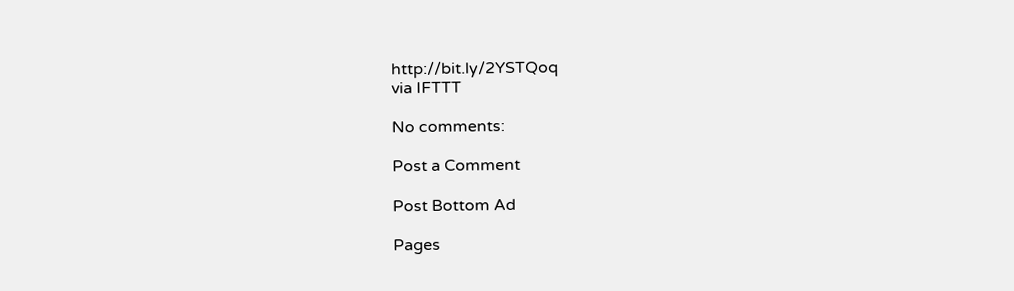http://bit.ly/2YSTQoq
via IFTTT

No comments:

Post a Comment

Post Bottom Ad

Pages